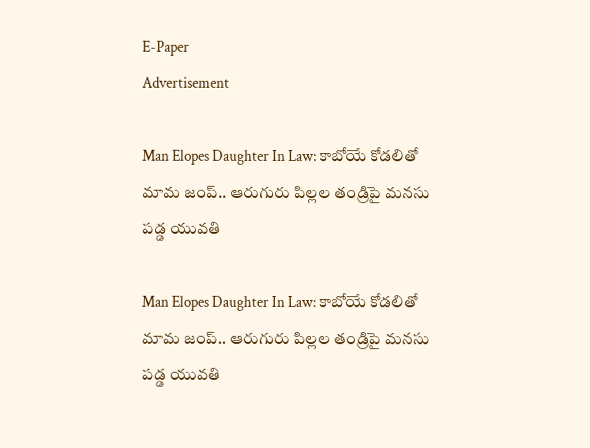E-Paper
Advertisement

Man Elopes Daughter In Law: కాబోయే కోడలితో మామ జంప్.. ఆరుగురు పిల్లల తండ్రిపై మనసు పడ్డ యువతి

Man Elopes Daughter In Law: కాబోయే కోడలితో మామ జంప్.. ఆరుగురు పిల్లల తండ్రిపై మనసు పడ్డ యువతి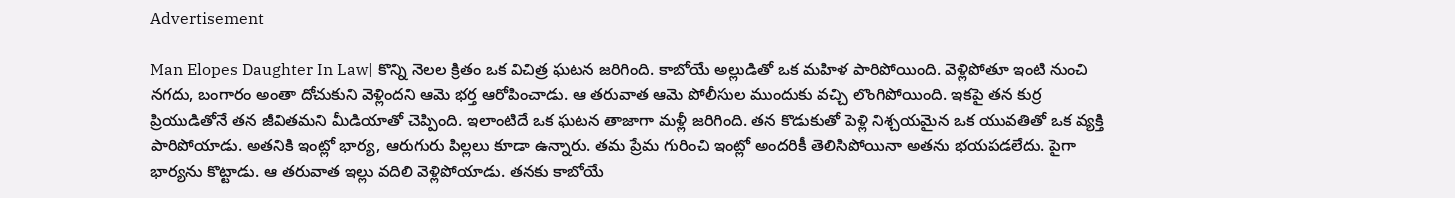Advertisement

Man Elopes Daughter In Law| కొన్ని నెలల క్రితం ఒక విచిత్ర ఘటన జరిగింది. కాబోయే అల్లుడితో ఒక మహిళ పారిపోయింది. వెళ్లిపోతూ ఇంటి నుంచి నగదు, బంగారం అంతా దోచుకుని వెళ్లిందని ఆమె భర్త ఆరోపించాడు. ఆ తరువాత ఆమె పోలీసుల ముందుకు వచ్చి లొంగిపోయింది. ఇకపై తన కుర్ర ప్రియుడితోనే తన జీవితమని మీడియాతో చెప్పింది. ఇలాంటిదే ఒక ఘటన తాజాగా మళ్లీ జరిగింది. తన కొడుకుతో పెళ్లి నిశ్చయమైన ఒక యువతితో ఒక వ్యక్తి పారిపోయాడు. అతనికి ఇంట్లో భార్య, ఆరుగురు పిల్లలు కూడా ఉన్నారు. తమ ప్రేమ గురించి ఇంట్లో అందరికీ తెలిసిపోయినా అతను భయపడలేదు. పైగా భార్యను కొట్టాడు. ఆ తరువాత ఇల్లు వదిలి వెళ్లిపోయాడు. తనకు కాబోయే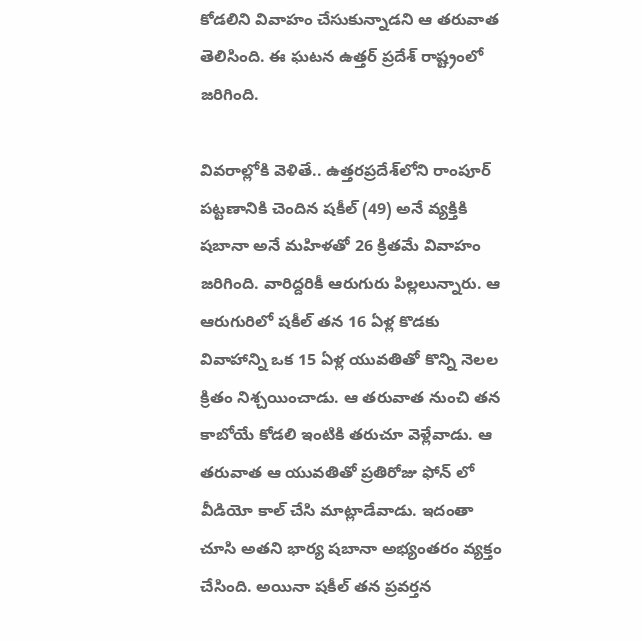కోడలిని వివాహం చేసుకున్నాడని ఆ తరువాత తెలిసింది. ఈ ఘటన ఉత్తర్ ప్రదేశ్ రాష్ట్రంలో జరిగింది.

వివరాల్లోకి వెళితే.. ఉత్తరప్రదేశ్‌లోని రాంపూర్ పట్టణానికి చెందిన షకీల్ (49) అనే వ్యక్తికి షబానా అనే మహిళతో 26 క్రితమే వివాహం జరిగింది. వారిద్దరికీ ఆరుగురు పిల్లలున్నారు. ఆ ఆరుగురిలో షకీల్ తన 16 ఏళ్ల కొడకు వివాహాన్ని ఒక 15 ఏళ్ల యువతితో కొన్ని నెలల క్రితం నిశ్చయించాడు. ఆ తరువాత నుంచి తన కాబోయే కోడలి ఇంటికి తరుచూ వెళ్లేవాడు. ఆ తరువాత ఆ యువతితో ప్రతిరోజు ఫోన్ లో వీడియో కాల్ చేసి మాట్లాడేవాడు. ఇదంతా చూసి అతని భార్య షబానా అభ్యంతరం వ్యక్తం చేసింది. అయినా షకీల్ తన ప్రవర్తన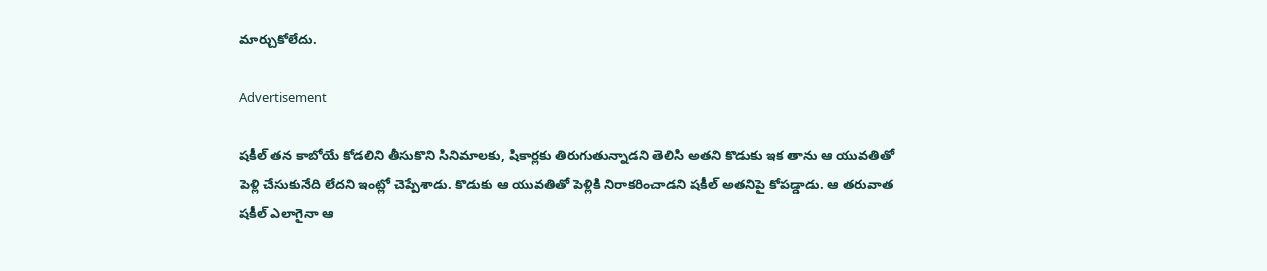మార్చుకోలేదు.

Advertisement

షకీల్ తన కాబోయే కోడలిని తీసుకొని సినిమాలకు, షికార్లకు తిరుగుతున్నాడని తెలిసి అతని కొడుకు ఇక తాను ఆ యువతితో పెళ్లి చేసుకునేది లేదని ఇంట్లో చెప్పేశాడు. కొడుకు ఆ యువతితో పెళ్లికి నిరాకరించాడని షకీల్ అతనిపై కోపడ్డాడు. ఆ తరువాత షకీల్ ఎలాగైనా ఆ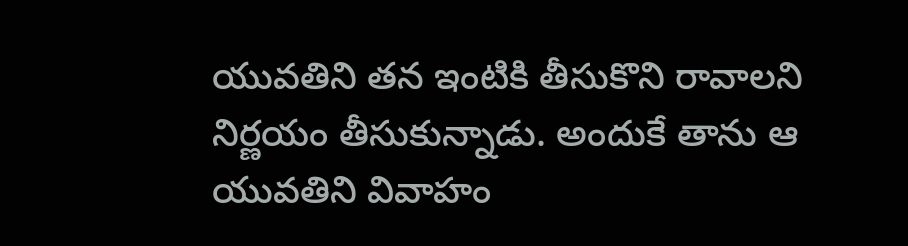యువతిని తన ఇంటికి తీసుకొని రావాలని నిర్ణయం తీసుకున్నాడు. అందుకే తాను ఆ యువతిని వివాహం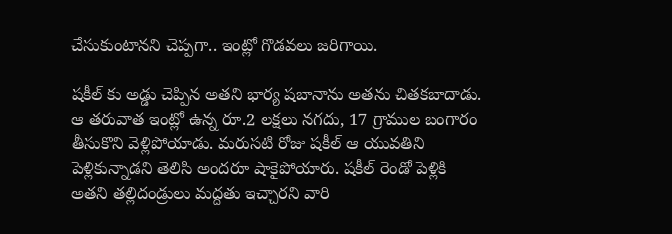చేసుకుంటానని చెప్పగా.. ఇంట్లో గొడవలు జరిగాయి.

షకీల్ కు అడ్డు చెప్పిన అతని భార్య షబానాను అతను చితకబాదాడు. ఆ తరువాత ఇంట్లో ఉన్న రూ.2 లక్షలు నగదు, 17 గ్రాముల బంగారం తీసుకొని వెళ్లిపోయాడు. మరుసటి రోజు షకీల్ ఆ యువతిని పెళ్లికున్నాడని తెలిసి అందరూ షాకైపోయారు. షకీల్ రెండో పెళ్లికి అతని తల్లిదండ్రులు మద్దతు ఇచ్చారని వారి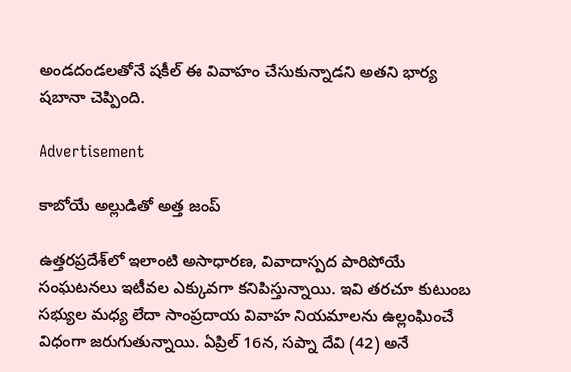అండదండలతోనే షకీల్ ఈ వివాహం చేసుకున్నాడని అతని భార్య షబానా చెప్పింది.

Advertisement

కాబోయే అల్లుడితో అత్త జంప్

ఉత్తరప్రదేశ్‌లో ఇలాంటి అసాధారణ, వివాదాస్పద పారిపోయే సంఘటనలు ఇటీవల ఎక్కువగా కనిపిస్తున్నాయి. ఇవి తరచూ కుటుంబ సభ్యుల మధ్య లేదా సాంప్రదాయ వివాహ నియమాలను ఉల్లంఘించే విధంగా జరుగుతున్నాయి. ఏప్రిల్ 16న, సప్నా దేవి (42) అనే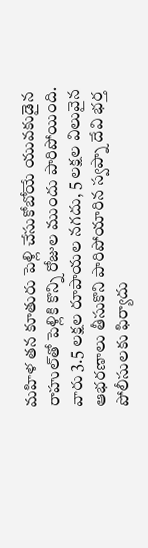మహిళ తన కూతురు పెళ్లి చేసుకోబోయే యువకుడైన రాహుల్‌తో పెళ్లికి కొన్ని రోజుల ముందు పారిపోయింది. వారు 3.5 లక్షల రూపాయల నగదు, 5 లక్షల విలువైన ఆభరణాలు తీసుకొని పారిపోయారిన స్వప్నా దేవి భర్త పోలీసులకు ఫిర్యాదు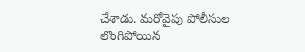చేశాడు. మరోవైపు పోలీసుల లొంగిపోయిన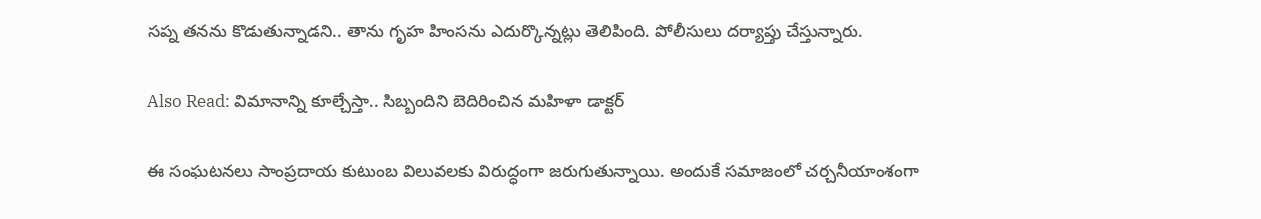సప్న తనను కొడుతున్నాడని.. తాను గృహ హింసను ఎదుర్కొన్నట్లు తెలిపింది. పోలీసులు దర్యాప్తు చేస్తున్నారు.

Also Read: విమానాన్ని కూల్చేస్తా.. సిబ్బందిని బెదిరించిన మహిళా డాక్టర్

ఈ సంఘటనలు సాంప్రదాయ కుటుంబ విలువలకు విరుద్ధంగా జరుగుతున్నాయి. అందుకే సమాజంలో చర్చనీయాంశంగా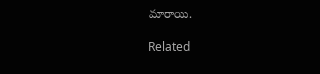మారాయి.

Related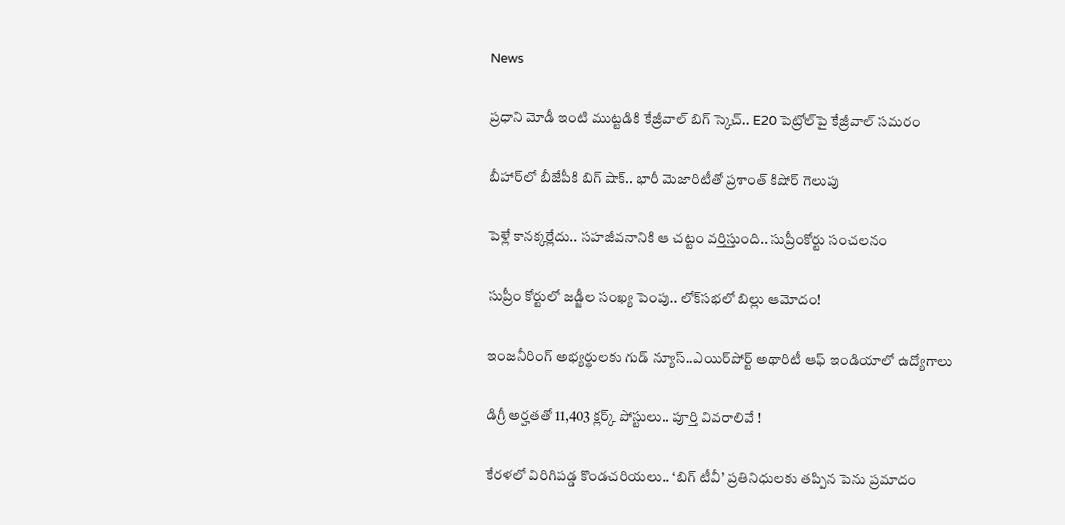News

ప్రధాని మోడీ ఇంటి ముట్టడికి కేజ్రీవాల్ బిగ్ స్కెచ్.. E20 పెట్రోల్‌పై కేజ్రీవాల్ సమరం

బీహార్‌లో బీజేపీకి బిగ్ షాక్.. భారీ మెజారిటీతో ప్రశాంత్ కిషోర్ గెలుపు

పెళ్లే కానక్కర్లేదు.. సహజీవనానికి ఆ చట్టం వర్తిస్తుంది.. సుప్రీంకోర్టు సంచలనం

సుప్రీం కోర్టులో జడ్జీల సంఖ్య పెంపు.. లోక్‌సభలో బిల్లు ఆమోదం!

ఇంజనీరింగ్ అభ్యర్థులకు గుడ్ న్యూస్..ఎయిర్‌పోర్ట్ అథారిటీ ఆఫ్ ఇండియాలో ఉద్యోగాలు

డిగ్రీ అర్హతతో 11,403 క్లర్క్ పోస్టులు.. పూర్తి వివరాలివే !

కేరళలో విరిగిపడ్డ కొండచరియలు.. ‘బిగ్ టీవీ’ ప్రతినిధులకు తప్పిన పెను ప్రమాదం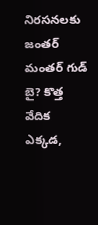నిరసనలకు జంతర్ మంతర్ గుడ్ బై? కొత్త వేదిక ఎక్కడ,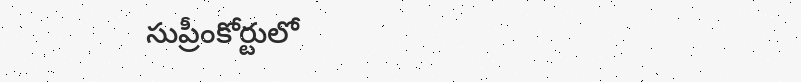సుప్రీంకోర్టులో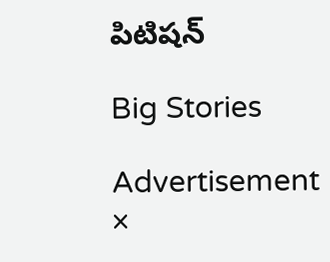పిటిషన్

Big Stories

Advertisement
×